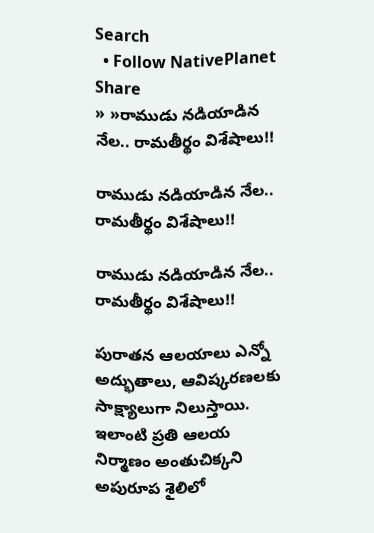Search
  • Follow NativePlanet
Share
» »రాముడు న‌డియాడిన నేల.. రామ‌తీర్థం విశేషాలు!!

రాముడు న‌డియాడిన నేల.. రామ‌తీర్థం విశేషాలు!!

రాముడు న‌డియాడిన నేల.. రామ‌తీర్థం విశేషాలు!!

పురాత‌న ఆల‌యాలు ఎన్నో అద్భుతాలు, ఆవిష్క‌ర‌ణ‌ల‌కు సాక్ష్యాలుగా నిలుస్తాయి. ఇలాంటి ప్ర‌తి ఆల‌య నిర్మాణం అంతుచిక్క‌ని అపురూప శైలిలో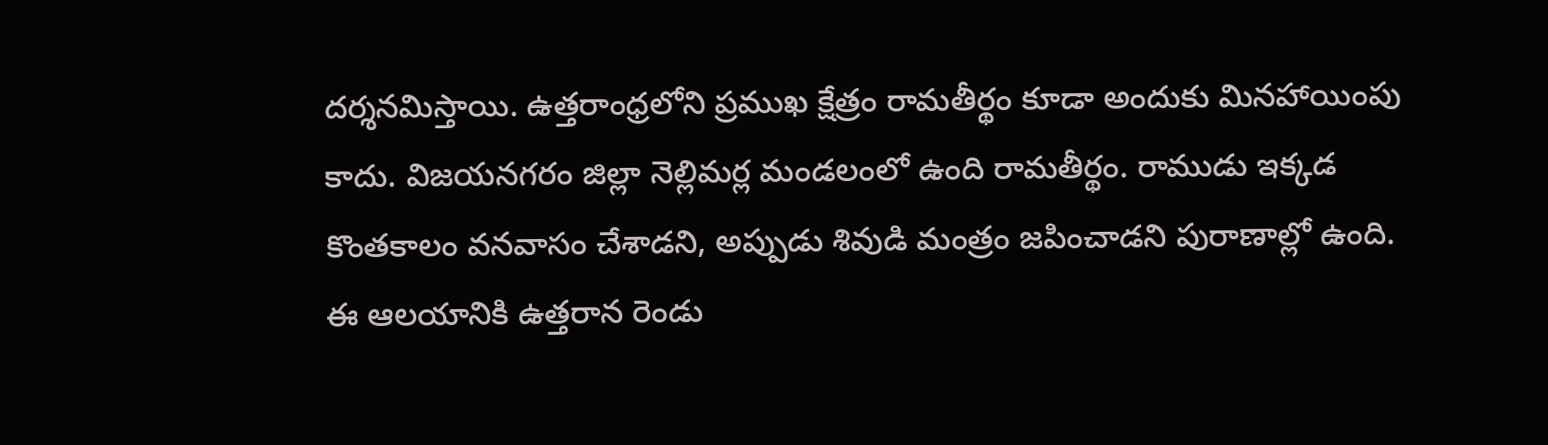ద‌ర్శ‌న‌మిస్తాయి. ఉత్తరాంధ్రలోని ప్రముఖ క్షేత్రం రామతీర్థం కూడా అందుకు మిన‌హాయింపు కాదు. విజయనగరం జిల్లా నెల్లిమర్ల మండలంలో ఉంది రామ‌తీర్థం. రాముడు ఇక్కడ కొంతకాలం వనవాసం చేశాడని, అప్పుడు శివుడి మంత్రం జపించాడని పురాణాల్లో ఉంది. ఈ ఆలయానికి ఉత్తరాన రెండు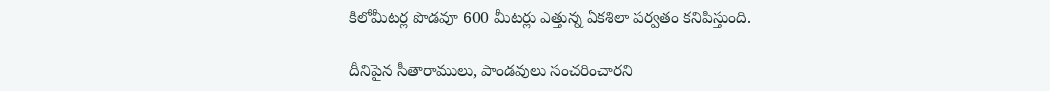కిలోమీటర్ల పొడవూ 600 మీటర్లు ఎత్తున్న ఏకశిలా పర్వతం కనిపిస్తుంది.

దీనిపైన సీతారాములు, పాండవులు సంచరించారని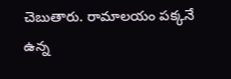చెబుతారు. రామాలయం పక్కనే ఉన్న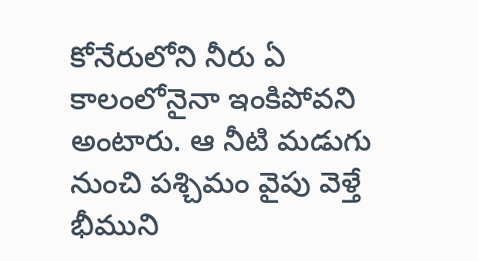కోనేరులోని నీరు ఏ కాలంలోనైనా ఇంకిపోవని అంటారు. ఆ నీటి మడుగు నుంచి పశ్చిమం వైపు వెళ్తే భీముని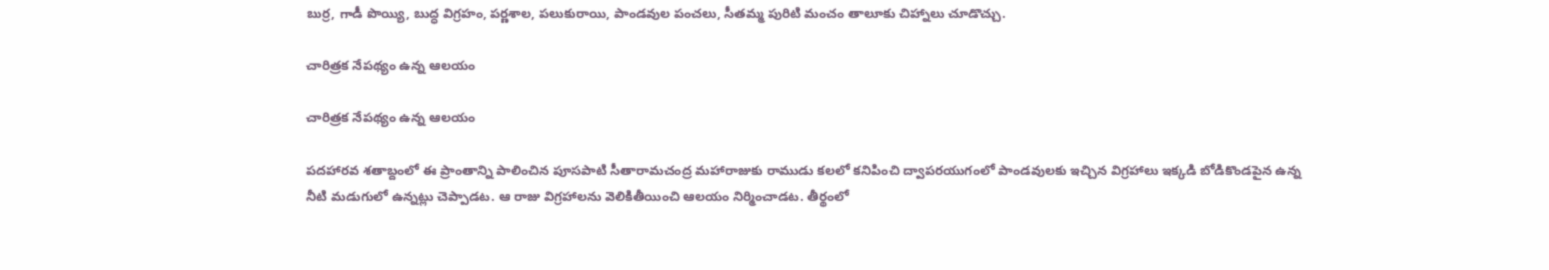బుర్ర, గాడీ పొయ్యి, బుద్ధ విగ్రహం, పర్ణశాల, పలుకురాయి, పాండవుల పంచలు, సీతమ్మ పురిటి మంచం తాలూకు చిహ్నాలు చూడొచ్చు.

చారిత్ర‌క నేప‌థ్యం ఉన్న ఆల‌యం

చారిత్ర‌క నేప‌థ్యం ఉన్న ఆల‌యం

ప‌ద‌హార‌వ శతాబ్దంలో ఈ ప్రాంతాన్ని పాలించిన పూసపాటి సీతారామచంద్ర మహారాజుకు రాముడు కలలో కనిపించి ద్వాపరయుగంలో పాండవులకు ఇచ్చిన విగ్రహాలు ఇక్కడి బోడికొండపైన ఉన్న నీటి మడుగులో ఉన్నట్లు చెప్పాడట. ఆ రాజు విగ్రహాలను వెలికితీయించి ఆలయం నిర్మించాడట. తీర్థంలో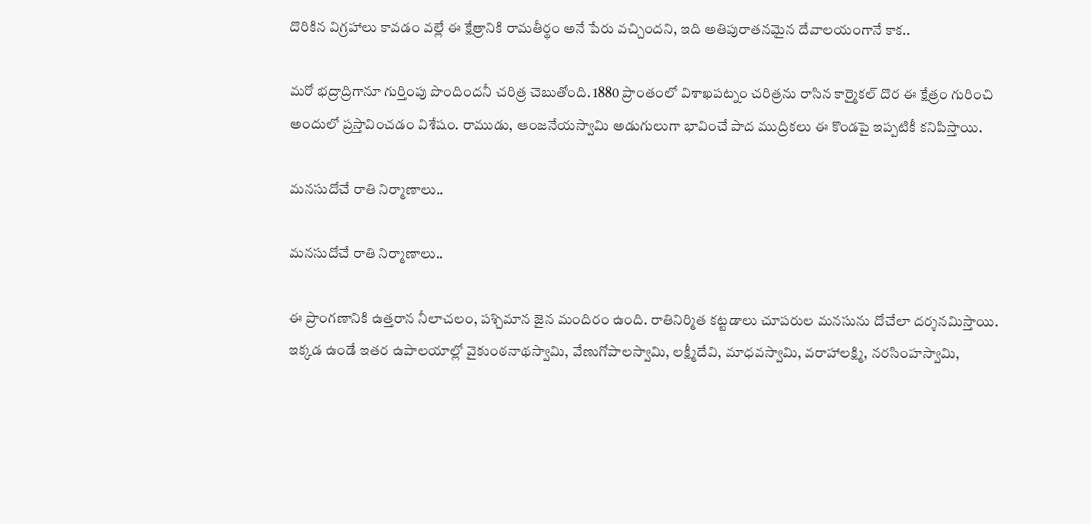దొరికిన విగ్రహాలు కావడం వల్లే ఈ క్షేత్రానికి రామతీర్థం అనే పేరు వచ్చిందని, ఇది అతిపురాతనమైన దేవాలయంగానే కాక..

మరో భద్రాద్రిగానూ గుర్తింపు పొందిందనీ చరిత్ర చెబుతోంది. 1880 ప్రాంతంలో విశాఖపట్నం చరిత్రను రాసిన కార్మైకల్ దొర ఈ క్షేత్రం గురించి అందులో ప్రస్తావించడం విశేషం. రాముడు, ఆంజనేయస్వామి అడుగులుగా భావించే పాద ముద్రిక‌లు ఈ కొండపై ఇప్పటికీ కనిపిస్తాయి.

మ‌న‌సుదోచే రాతి నిర్మాణాలు..

మ‌న‌సుదోచే రాతి నిర్మాణాలు..

ఈ ప్రాంగ‌ణానికి ఉత్తరాన నీలాచలం, పశ్చిమాన జైన మందిరం ఉంది. రాతినిర్మిత కట్ట‌డాలు చూప‌రుల మ‌న‌సును దోచేలా ద‌ర్శ‌న‌మిస్తాయి. ఇక్కడ ఉండే ఇతర ఉపాలయాల్లో వైకుంఠనాథస్వామి, వేణుగోపాలస్వామి, లక్ష్మీదేవి, మాధవస్వామి, వరాహాలక్ష్మి, నరసింహస్వామి,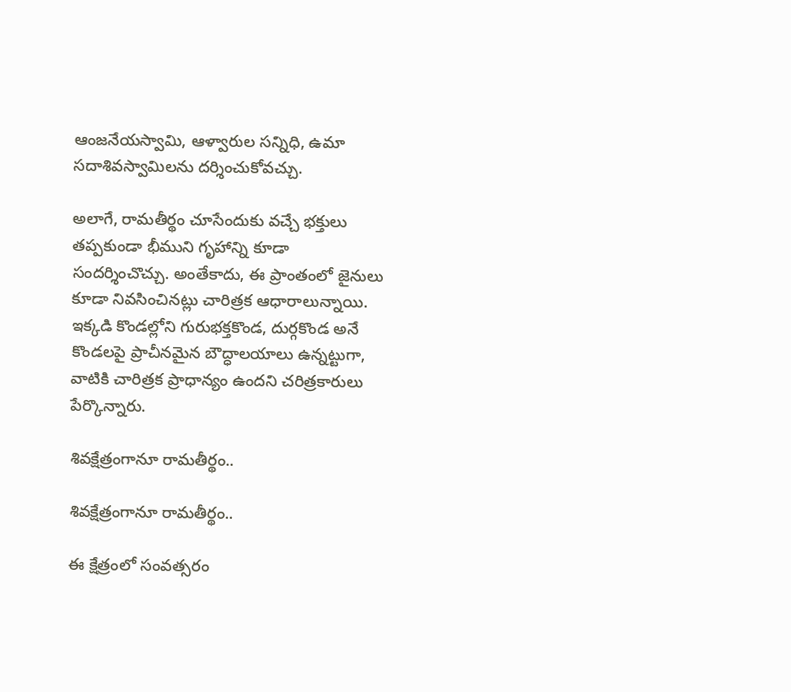ఆంజనేయస్వామి, ఆళ్వారుల సన్నిధి, ఉమా సదాశివస్వామిలను దర్శించుకోవచ్చు.

అలాగే, రామతీర్థం చూసేందుకు వచ్చే భక్తులు తప్పకుండా భీముని గృహాన్ని కూడా సందర్శించొచ్చు. అంతేకాదు, ఈ ప్రాంతంలో జైనులు కూడా నివసించినట్లు చారిత్రక ఆధారాలున్నాయి. ఇక్కడి కొండల్లోని గురుభక్తకొండ, దుర్గకొండ అనే కొండలపై ప్రాచీనమైన బౌద్ధాలయాలు ఉన్నట్టుగా, వాటికి చారిత్రక ప్రాధాన్యం ఉందని చరిత్రకారులు పేర్కొన్నారు.

శివక్షేత్రంగానూ రామ‌తీర్థం..

శివక్షేత్రంగానూ రామ‌తీర్థం..

ఈ క్షేత్రంలో సంవ‌త్స‌రం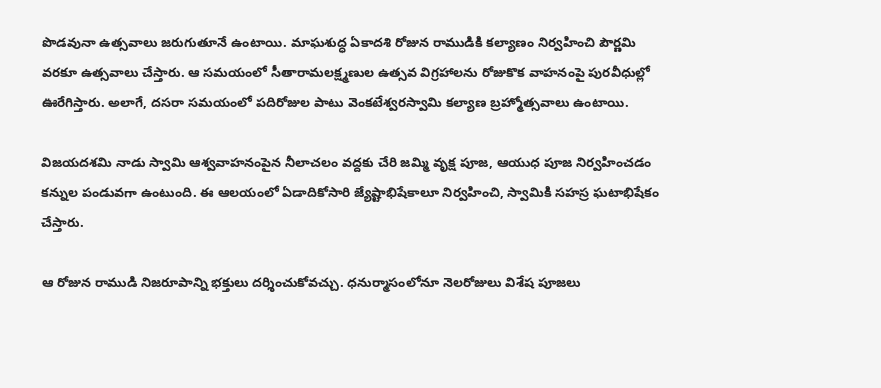పొడవునా ఉత్సవాలు జరుగుతూనే ఉంటాయి. మాఘశుద్ధ ఏకాదశి రోజున రాముడికి కల్యాణం నిర్వహించి పౌర్ణమి వరకూ ఉత్సవాలు చేస్తారు. ఆ సమయంలో సీతారామలక్ష్మణుల ఉత్సవ విగ్రహాలను రోజుకొక వాహనంపై పురవీధుల్లో ఊరేగిస్తారు. అలాగే, దసరా సమయంలో పదిరోజుల పాటు వెంకటేశ్వరస్వామి కల్యాణ బ్రహ్మోత్సవాలు ఉంటాయి.

విజయదశమి నాడు స్వామి ఆశ్వవాహనంపైన నీలాచలం వద్దకు చేరి జమ్మి వృక్ష పూజ, ఆయుధ పూజ నిర్వహించడం కన్నుల పండువగా ఉంటుంది. ఈ ఆలయంలో ఏడాదికోసారి జ్యేష్టాభిషేకాలూ నిర్వహించి, స్వామికి సహస్ర ఘటాభిషేకం చేస్తారు.

ఆ రోజున రాముడి నిజరూపాన్ని భక్తులు దర్శించుకోవచ్చు. ధనుర్మాసంలోనూ నెలరోజులు విశేష పూజలు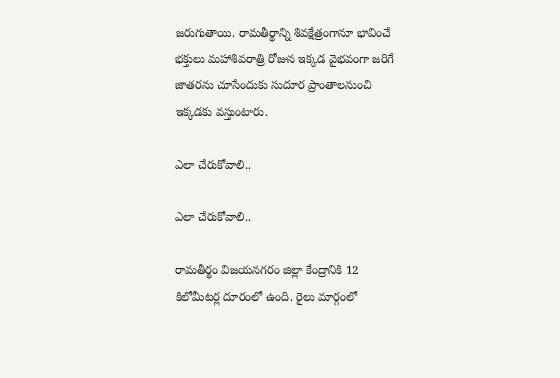జరుగుతాయి. రామతీర్థాన్ని శివక్షేత్రంగానూ భావించే భక్తులు మహాశివరాత్రి రోజున ఇక్కడ వైభవంగా జరిగే జాతరను చూసేందుకు సుదూర ప్రాంతాల‌నుంచి ఇక్క‌డ‌కు వ‌స్తుంటారు.

ఎలా చేరుకోవాలి..

ఎలా చేరుకోవాలి..

రామ‌తీర్థం విజయనగరం జిల్లా కేంద్రానికి 12 కిలోమీటర్ల దూరంలో ఉంది. రైలు మార్గంలో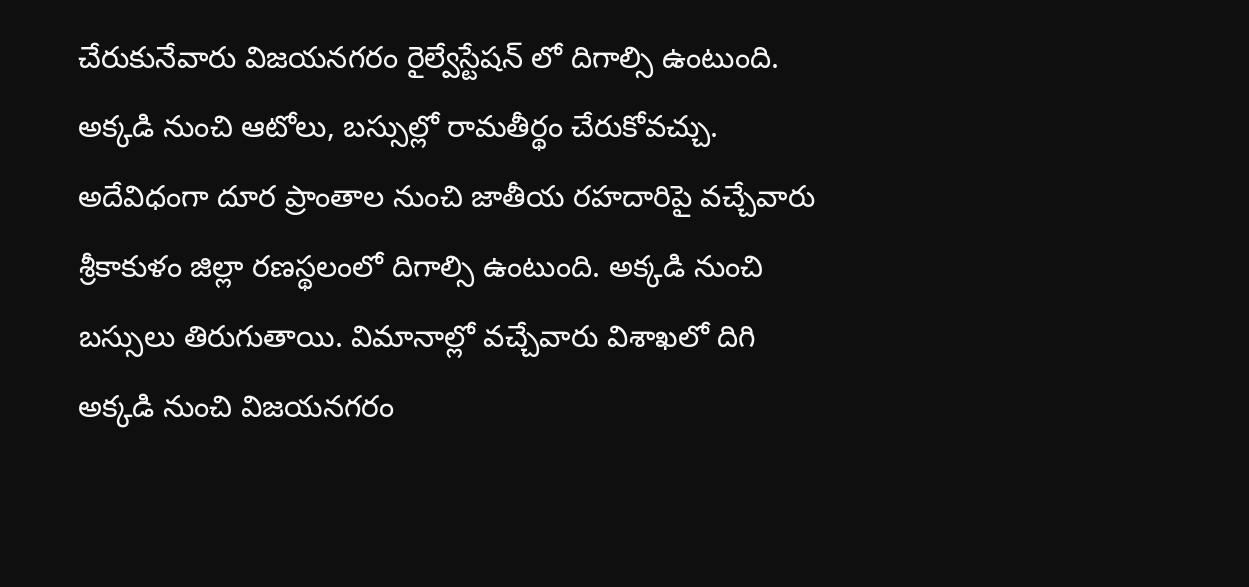చేరుకునేవారు విజయనగరం రైల్వేస్టేషన్ లో దిగాల్సి ఉంటుంది. అక్కడి నుంచి ఆటోలు, బస్సుల్లో రామతీర్థం చేరుకోవచ్చు. అదేవిధంగా దూర ప్రాంతాల నుంచి జాతీయ రహదారిపై వచ్చేవారు శ్రీకాకుళం జిల్లా రణస్థలంలో దిగాల్సి ఉంటుంది. అక్కడి నుంచి బస్సులు తిరుగుతాయి. విమానాల్లో వచ్చేవారు విశాఖలో దిగి అక్కడి నుంచి విజయనగరం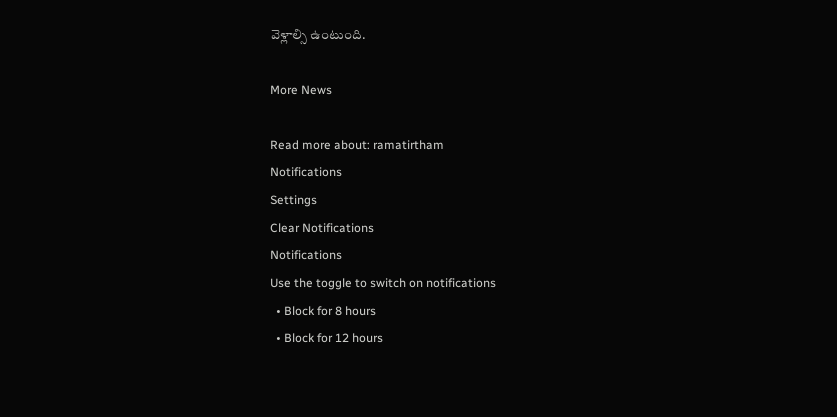వెళ్లాల్సి ఉంటుంది.

More News

Read more about: ramatirtham
Notifications
Settings
Clear Notifications
Notifications
Use the toggle to switch on notifications
  • Block for 8 hours
  • Block for 12 hours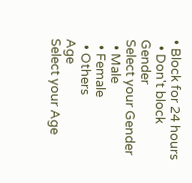• Block for 24 hours
  • Don't block
Gender
Select your Gender
  • Male
  • Female
  • Others
Age
Select your Age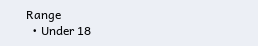Range
  • Under 18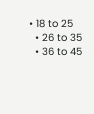• 18 to 25
  • 26 to 35
  • 36 to 45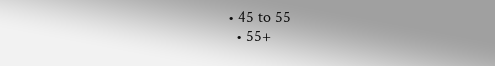• 45 to 55
  • 55+